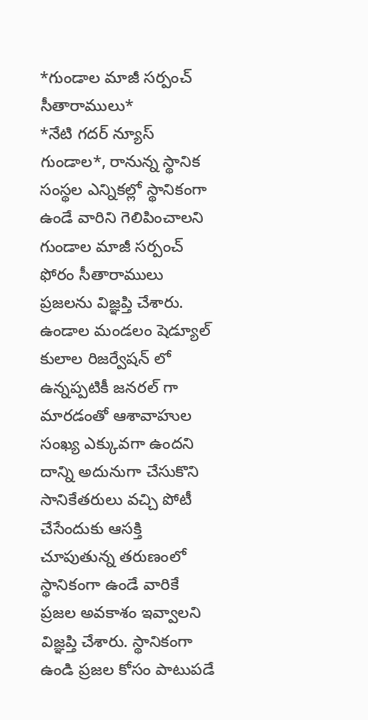*గుండాల మాజీ సర్పంచ్ సీతారాములు*
*నేటి గదర్ న్యూస్ గుండాల*, రానున్న స్థానిక సంస్థల ఎన్నికల్లో స్థానికంగా ఉండే వారిని గెలిపించాలని గుండాల మాజీ సర్పంచ్ ఫోరం సీతారాములు ప్రజలను విజ్ఞప్తి చేశారు. ఉండాల మండలం షెడ్యూల్ కులాల రిజర్వేషన్ లో ఉన్నప్పటికీ జనరల్ గా మారడంతో ఆశావాహుల సంఖ్య ఎక్కువగా ఉందని దాన్ని అదునుగా చేసుకొని సానికేతరులు వచ్చి పోటీ చేసేందుకు ఆసక్తి చూపుతున్న తరుణంలో స్థానికంగా ఉండే వారికే ప్రజల అవకాశం ఇవ్వాలని విజ్ఞప్తి చేశారు. స్థానికంగా ఉండి ప్రజల కోసం పాటుపడే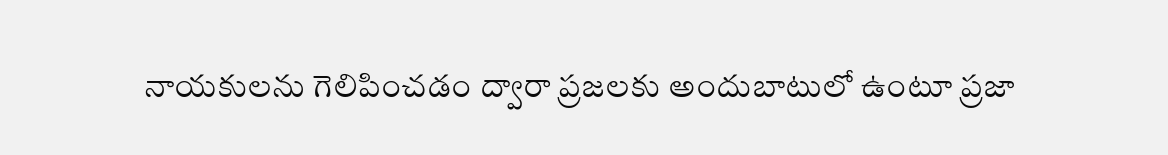నాయకులను గెలిపించడం ద్వారా ప్రజలకు అందుబాటులో ఉంటూ ప్రజా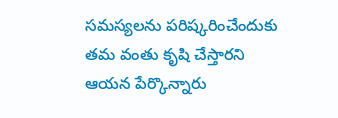సమస్యలను పరిష్కరించేందుకు తమ వంతు కృషి చేస్తారని ఆయన పేర్కొన్నారు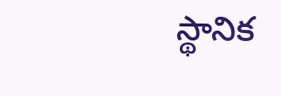స్థానిక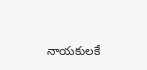నాయకులకే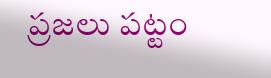ప్రజలు పట్టం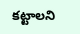కట్టాలని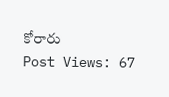కోరారు
Post Views: 67